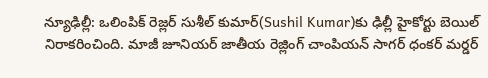న్యూఢిల్లీ: ఒలింపిక్ రెజ్లర్ సుశీల్ కుమార్(Sushil Kumar)కు ఢిల్లీ హైకోర్టు బెయిల్ నిరాకరించింది. మాజీ జూనియర్ జాతీయ రెజ్లింగ్ చాంపియన్ సాగర్ ధంకర్ మర్డర్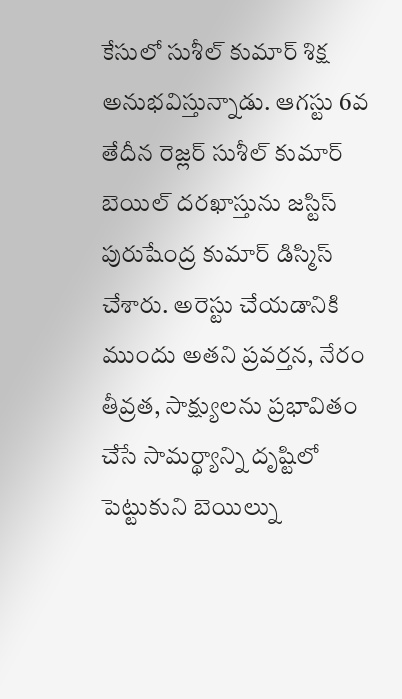కేసులో సుశీల్ కుమార్ శిక్ష అనుభవిస్తున్నాడు. ఆగస్టు 6వ తేదీన రెజ్లర్ సుశీల్ కుమార్ బెయిల్ దరఖాస్తును జస్టిస్ పురుషేంద్ర కుమార్ డిస్మిస్ చేశారు. అరెస్టు చేయడానికి ముందు అతని ప్రవర్తన, నేరం తీవ్రత, సాక్ష్యులను ప్రభావితం చేసే సామర్థ్యాన్ని దృష్టిలో పెట్టుకుని బెయిల్ను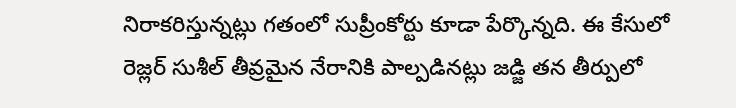నిరాకరిస్తున్నట్లు గతంలో సుప్రీంకోర్టు కూడా పేర్కొన్నది. ఈ కేసులో రెజ్లర్ సుశీల్ తీవ్రమైన నేరానికి పాల్పడినట్లు జడ్జి తన తీర్పులో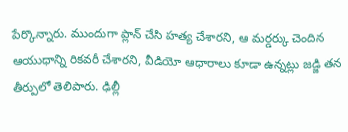పేర్కొన్నారు. ముందుగా ప్లాన్ చేసి హత్య చేశారని, ఆ మర్డర్కు చెందిన ఆయుధాన్ని రికవరీ చేశారని, వీడియో ఆధారాలు కూడా ఉన్నట్లు జడ్జి తన తీర్పులో తెలిపారు. ఢిల్లీ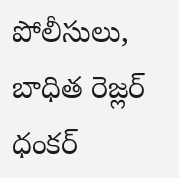పోలీసులు, బాధిత రెజ్లర్ ధంకర్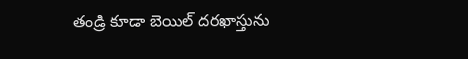తండ్రి కూడా బెయిల్ దరఖాస్తును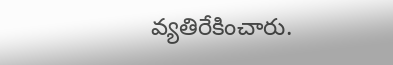వ్యతిరేకించారు.